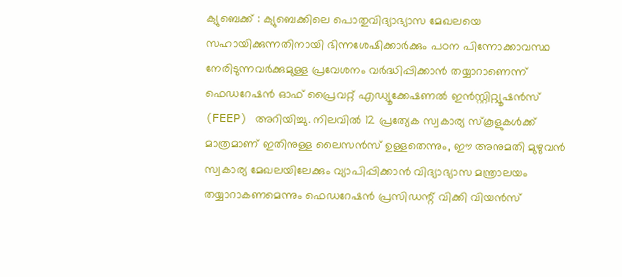ക്യുബെക്ക് : ക്യുബെക്കിലെ പൊതുവിദ്യാഭ്യാസ മേഖലയെ സഹായിക്കുന്നതിനായി ഭിന്നശേഷിക്കാർക്കും പഠന പിന്നോക്കാവസ്ഥ നേരിടുന്നവർക്കുമുള്ള പ്രവേശനം വർദ്ധിപ്പിക്കാൻ തയ്യാറാണെന്ന് ഫെഡറേഷൻ ഓഫ് പ്രൈവറ്റ് എഡ്യൂക്കേഷണൽ ഇൻസ്റ്റിറ്റ്യൂഷൻസ് (FEEP) അറിയിച്ചു. നിലവിൽ 12 പ്രത്യേക സ്വകാര്യ സ്കൂളുകൾക്ക് മാത്രമാണ് ഇതിനുള്ള ലൈസൻസ് ഉള്ളതെന്നും, ഈ അനുമതി മുഴുവൻ സ്വകാര്യ മേഖലയിലേക്കും വ്യാപിപ്പിക്കാൻ വിദ്യാഭ്യാസ മന്ത്രാലയം തയ്യാറാകണമെന്നും ഫെഡറേഷൻ പ്രസിഡന്റ് വിക്കി വിയൻസ്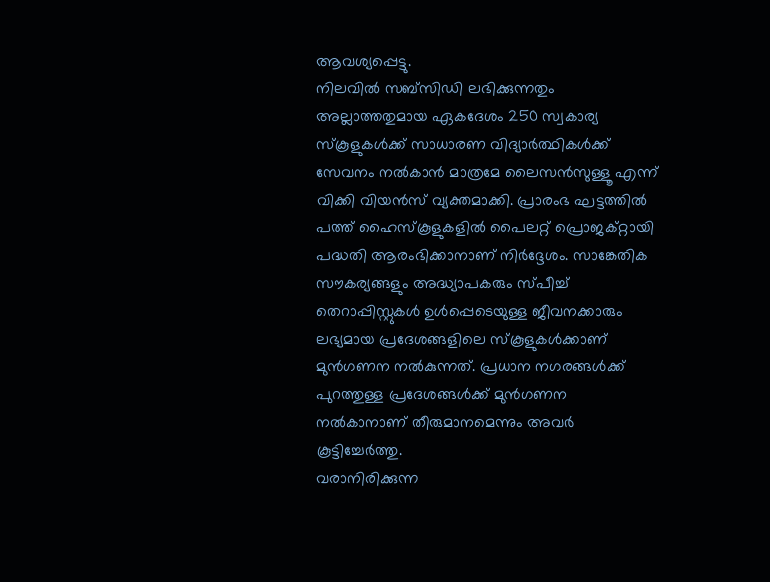ആവശ്യപ്പെട്ടു.
നിലവിൽ സബ്സിഡി ലഭിക്കുന്നതും അല്ലാത്തതുമായ ഏകദേശം 250 സ്വകാര്യ സ്കൂളുകൾക്ക് സാധാരണ വിദ്യാർത്ഥികൾക്ക് സേവനം നൽകാൻ മാത്രമേ ലൈസൻസുള്ളൂ എന്ന് വിക്കി വിയൻസ് വ്യക്തമാക്കി. പ്രാരംഭ ഘട്ടത്തിൽ പത്ത് ഹൈസ്കൂളുകളിൽ പൈലറ്റ് പ്രൊജക്റ്റായി പദ്ധതി ആരംഭിക്കാനാണ് നിർദ്ദേശം. സാങ്കേതിക സൗകര്യങ്ങളും അദ്ധ്യാപകരും സ്പീച്ച് തെറാപ്പിസ്റ്റുകൾ ഉൾപ്പെടെയുള്ള ജീവനക്കാരും ലഭ്യമായ പ്രദേശങ്ങളിലെ സ്കൂളുകൾക്കാണ് മുൻഗണന നൽകുന്നത്. പ്രധാന നഗരങ്ങൾക്ക് പുറത്തുള്ള പ്രദേശങ്ങൾക്ക് മുൻഗണന നൽകാനാണ് തീരുമാനമെന്നും അവർ കൂട്ടിച്ചേർത്തു.
വരാനിരിക്കുന്ന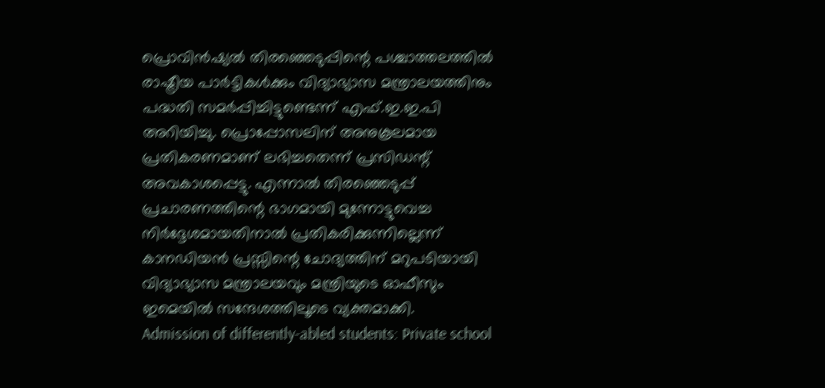പ്രൊവിൻഷ്യൽ തിരഞ്ഞെടുപ്പിന്റെ പശ്ചാത്തലത്തിൽ രാഷ്ട്രീയ പാർട്ടികൾക്കും വിദ്യാഭ്യാസ മന്ത്രാലയത്തിനും പദ്ധതി സമർപ്പിച്ചിട്ടുണ്ടെന്ന് എഫ്.ഇ.ഇ.പി അറിയിച്ചു. പ്രൊപ്പോസലിന് അനുകൂലമായ പ്രതികരണമാണ് ലഭിച്ചതെന്ന് പ്രസിഡന്റ് അവകാശപ്പെട്ടു. എന്നാൽ തിരഞ്ഞെടുപ്പ് പ്രചാരണത്തിന്റെ ഭാഗമായി മുന്നോട്ടുവെച്ച നിർദ്ദേശമായതിനാൽ പ്രതികരിക്കുന്നില്ലെന്ന് കാനഡിയൻ പ്രസ്സിന്റെ ചോദ്യത്തിന് മറുപടിയായി വിദ്യാഭ്യാസ മന്ത്രാലയവും മന്ത്രിയുടെ ഓഫീസും ഇമെയിൽ സന്ദേശത്തിലൂടെ വ്യക്തമാക്കി.
Admission of differently-abled students: Private school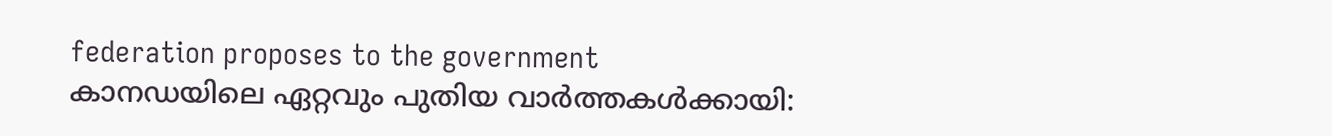federation proposes to the government
കാനഡയിലെ ഏറ്റവും പുതിയ വാർത്തകൾക്കായി: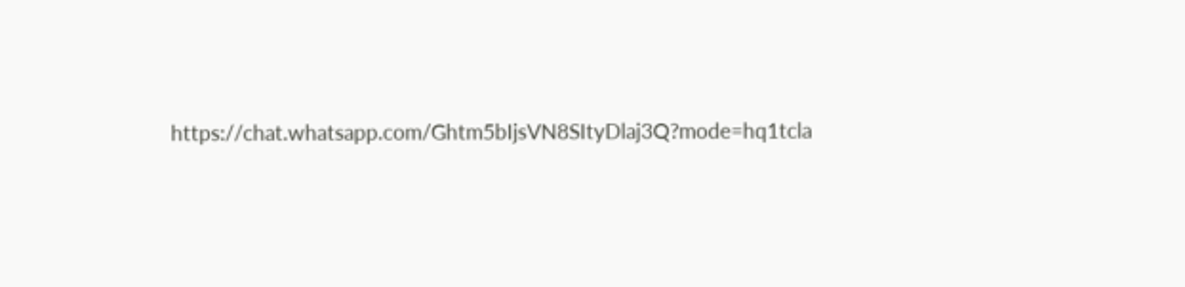https://chat.whatsapp.com/Ghtm5bIjsVN8SItyDlaj3Q?mode=hq1tcla